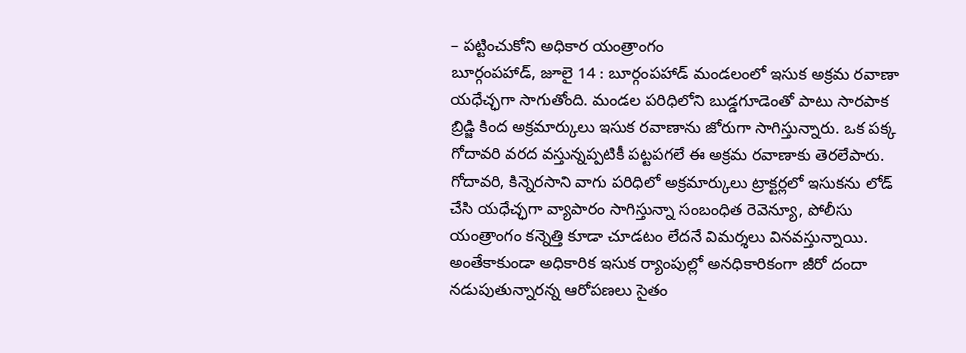– పట్టించుకోని అధికార యంత్రాంగం
బూర్గంపహాడ్, జూలై 14 : బూర్గంపహాడ్ మండలంలో ఇసుక అక్రమ రవాణా యధేచ్ఛగా సాగుతోంది. మండల పరిధిలోని బుడ్డగూడెంతో పాటు సారపాక బ్రిడ్జి కింద అక్రమార్కులు ఇసుక రవాణాను జోరుగా సాగిస్తున్నారు. ఒక పక్క గోదావరి వరద వస్తున్నప్పటికీ పట్టపగలే ఈ అక్రమ రవాణాకు తెరలేపారు. గోదావరి, కిన్నెరసాని వాగు పరిధిలో అక్రమార్కులు ట్రాక్టర్లలో ఇసుకను లోడ్ చేసి యధేచ్ఛగా వ్యాపారం సాగిస్తున్నా సంబంధిత రెవెన్యూ, పోలీసు యంత్రాంగం కన్నెత్తి కూడా చూడటం లేదనే విమర్శలు వినవస్తున్నాయి. అంతేకాకుండా అధికారిక ఇసుక ర్యాంపుల్లో అనధికారికంగా జీరో దందా నడుపుతున్నారన్న ఆరోపణలు సైతం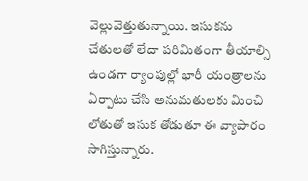వెల్లువెత్తుతున్నాయి. ఇసుకను చేతులతో లేదా పరిమితంగా తీయాల్సి ఉండగా ర్యాంపుల్లో భారీ యంత్రాలను ఏర్పాటు చేసి అనుమతులకు మించి లోతుతో ఇసుక తోడుతూ ఈ వ్యాపారం సాగిస్తున్నారు.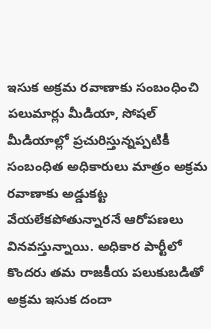ఇసుక అక్రమ రవాణాకు సంబంధించి పలుమార్లు మీడియా, సోషల్ మీడియాల్లో ప్రచురిస్తున్నప్పటికీ సంబంధిత అధికారులు మాత్రం అక్రమ రవాణాకు అడ్డుకట్ట వేయలేకపోతున్నారనే ఆరోపణలు వినవస్తున్నాయి. అధికార పార్టీలో కొందరు తమ రాజకీయ పలుకుబడితో అక్రమ ఇసుక దందా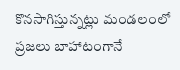కొనసాగిస్తున్నట్లు మండలంలో ప్రజలు బాహాటంగానే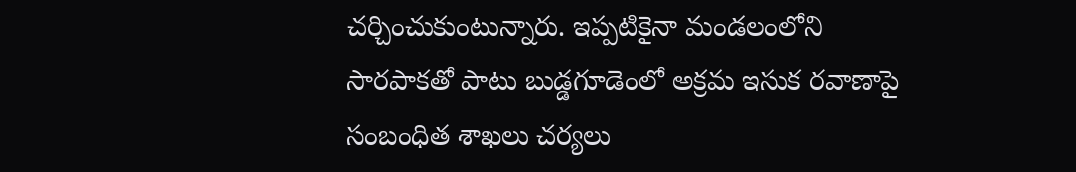చర్చించుకుంటున్నారు. ఇప్పటికైనా మండలంలోని సారపాకతో పాటు బుడ్డగూడెంలో అక్రమ ఇసుక రవాణాపై సంబంధిత శాఖలు చర్యలు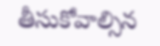తీసుకోవాల్సిన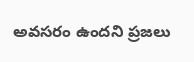అవసరం ఉందని ప్రజలు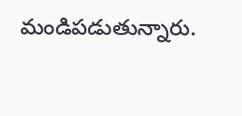మండిపడుతున్నారు.